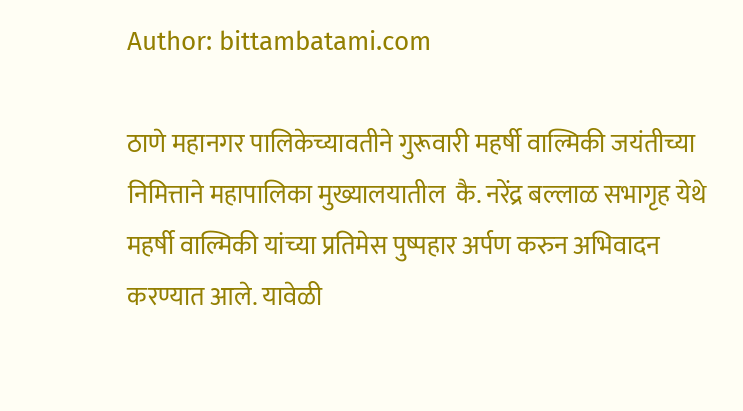Author: bittambatami.com

ठाणे महानगर पालिकेच्यावतीने गुरूवारी महर्षी वाल्मिकी जयंतीच्या निमित्ताने महापालिका मुख्यालयातील  कै. नरेंद्र बल्लाळ सभागृह येथे महर्षी वाल्मिकी यांच्या प्रतिमेस पुष्पहार अर्पण करुन अभिवादन करण्यात आले. यावेळी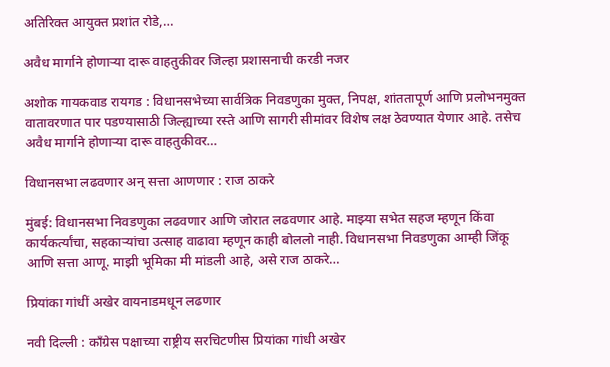अतिरिक्त आयुक्त प्रशांत रोडे,…

अवैध मार्गाने होणाऱ्या दारू वाहतुकीवर जिल्हा प्रशासनाची करडी नजर

अशोक गायकवाड रायगड : विधानसभेच्या सार्वत्रिक निवडणुका मुक्त, निपक्ष, शांततापूर्ण आणि प्रलोभनमुक्त वातावरणात पार पडण्यासाठी जिल्ह्याच्या रस्ते आणि सागरी सीमांवर विशेष लक्ष ठेवण्यात येणार आहे. तसेच अवैध मार्गाने होणाऱ्या दारू वाहतुकीवर…

विधानसभा लढवणार अन् सत्ता आणणार : राज ठाकरे

मुंबई: विधानसभा निवडणुका लढवणार आणि जोरात लढवणार आहे. माझ्या सभेत सहज म्हणून किंवा कार्यकर्त्यांचा, सहकाऱ्यांचा उत्साह वाढावा म्हणून काही बोललो नाही. विधानसभा निवडणुका आम्ही जिंकू आणि सत्ता आणू. माझी भूमिका मी मांडली आहे, असे राज ठाकरे…

प्रियांका गांधीं अखेर वायनाडमधून लढणार

नवी दिल्ली : काँग्रेस पक्षाच्या राष्ट्रीय सरचिटणीस प्रियांका गांधी अखेर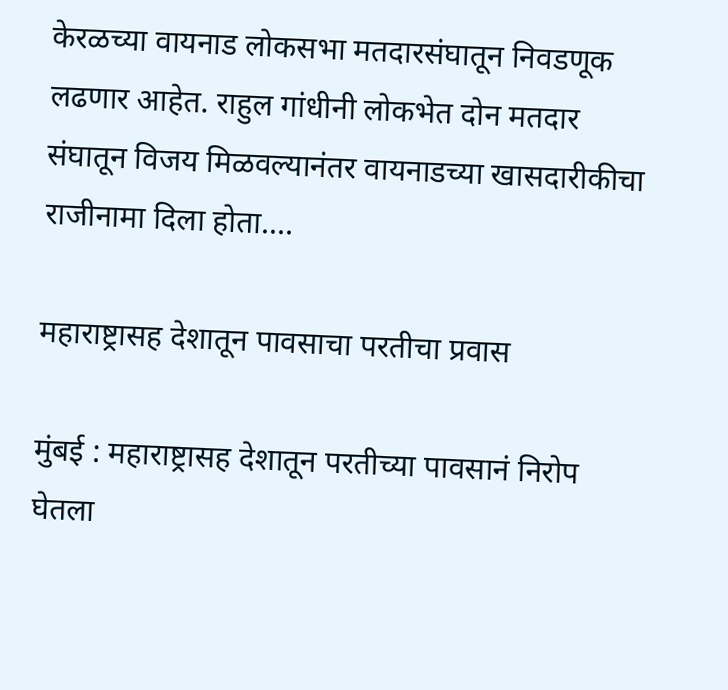केरळच्या वायनाड लोकसभा मतदारसंघातून निवडणूक लढणार आहेत. राहुल गांधीनी लोकभेत दोन मतदार संघातून विजय मिळवल्यानंतर वायनाडच्या खासदारीकीचा राजीनामा दिला होता.…

महाराष्ट्रासह देशातून पावसाचा परतीचा प्रवास

मुंबई : महाराष्ट्रासह देशातून परतीच्या पावसानं निरोप घेतला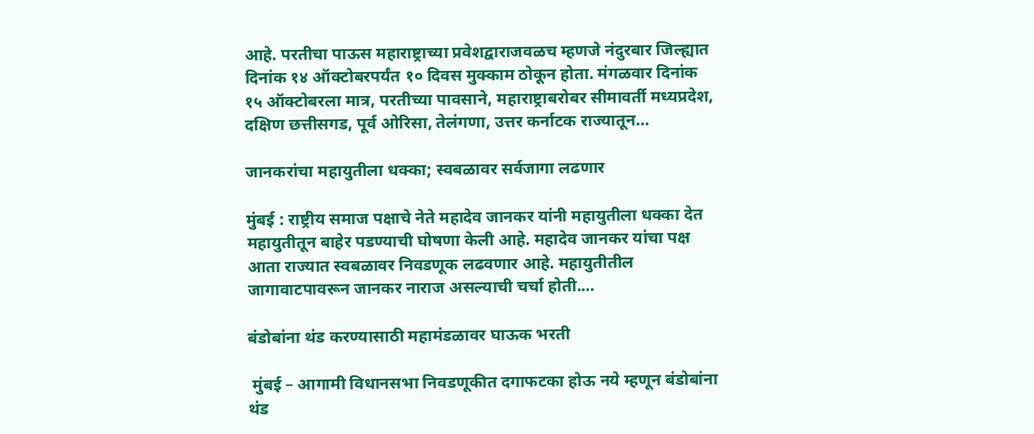आहे. परतीचा पाऊस महाराष्ट्राच्या प्रवेशद्वाराजवळच म्हणजे नंदुरबार जिल्ह्यात दिनांक १४ ऑक्टोबरपर्यंत १० दिवस मुक्काम ठोकून होता. मंगळवार दिनांक १५ ऑक्टोबरला मात्र, परतीच्या पावसाने, महाराष्ट्राबरोबर सीमावर्ती मध्यप्रदेश, दक्षिण छत्तीसगड, पूर्व ओरिसा, तेलंगणा, उत्तर कर्नाटक राज्यातून…

जानकरांचा महायुतीला धक्का; स्वबळावर सर्वजागा लढणार

मुंबई : राष्ट्रीय समाज पक्षाचे नेते महादेव जानकर यांनी महायुतीला धक्का देत महायुतीतून बाहेर पडण्याची घोषणा केली आहे. महादेव जानकर यांचा पक्ष आता राज्यात स्वबळावर निवडणूक लढवणार आहे. महायुतीतील जागावाटपावरून जानकर नाराज असल्याची चर्चा होती.…

बंडोबांना थंड करण्यासाठी महामंडळावर घाऊक भरती

 मुंबई – आगामी विधानसभा निवडणूकीत दगाफटका होऊ नये म्हणून बंडोबांना थंड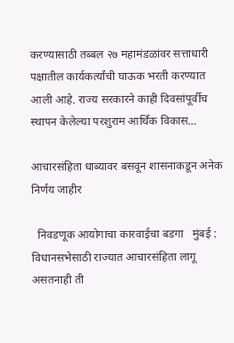करण्यासाठी तब्बल २७ महामंडळांवर सत्ताधारी पक्षातील कार्यकर्त्यांची घाऊक भरती करण्यात आली आहे. राज्य सरकारने काही दिवसांपूर्वीच स्थापन केलेल्या परशुराम आर्थिक विकास…

आचारसंहिता धाब्यावर बसवून शासनाकडून अनेक निर्णय जाहीर

  निवडणूक आयोगाचा कारवाईचा बडगा   मुंबई :  विधानसभेसाठी राज्यात आचारसंहिता लागू असतनाही ती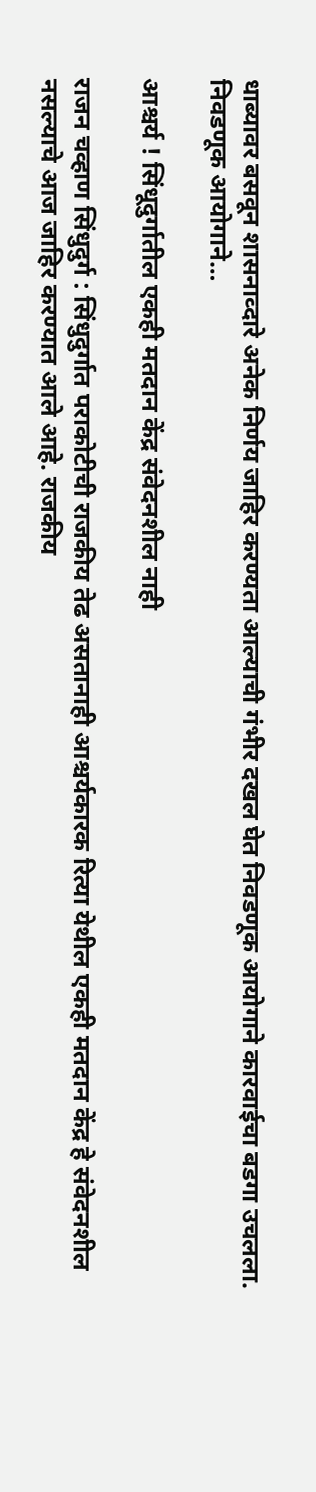धाब्यावर बसवून शासनाव्दारे अनेक निर्णय जाहिर करण्यता आल्याची गंभीर दखल घेत निवडणूक आयोगाने कारवाईचा बडगा उचलला. निवडणूक आयोगाने…

आश्चर्य ! सिंधूदुर्गातील एकही मतदान केंद्र संवेदनशील नाही

राजन चव्हाण सिंधुदुर्ग : सिंधुदुर्गात पराकोटीची राजकीय तेढ असतानाही आश्चर्यकारक रित्या येथील एकही मतदान केंद्र हे संवेदनशील नसल्याचे आज जाहिर करण्यात आले आहे. राजकीय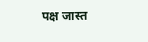पक्ष जास्त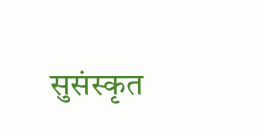सुसंस्कृत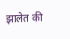झालेत की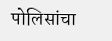पोलिसांचा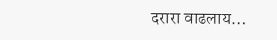दरारा वाढलाय…